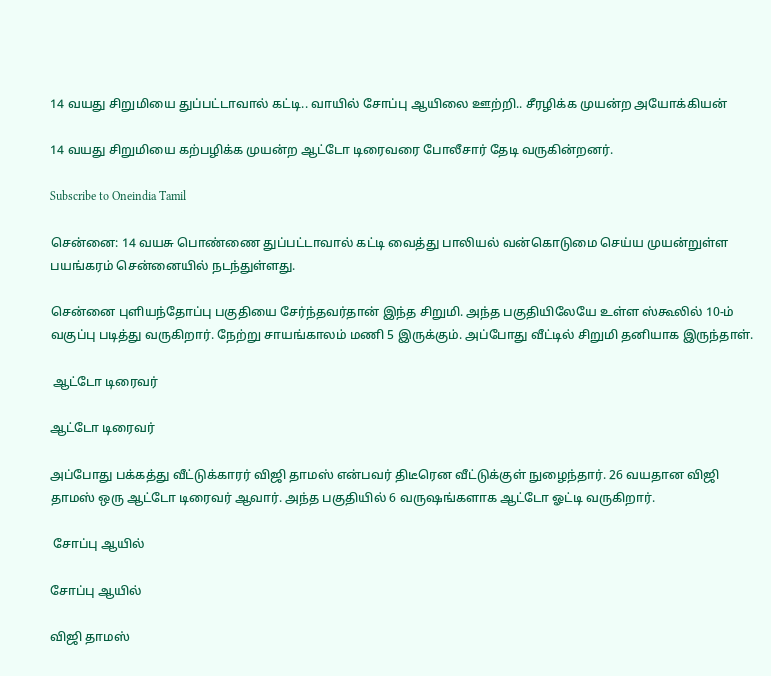14 வயது சிறுமியை துப்பட்டாவால் கட்டி.. வாயில் சோப்பு ஆயிலை ஊற்றி.. சீரழிக்க முயன்ற அயோக்கியன்

14 வயது சிறுமியை கற்பழிக்க முயன்ற ஆட்டோ டிரைவரை போலீசார் தேடி வருகின்றனர்.

Subscribe to Oneindia Tamil

சென்னை: 14 வயசு பொண்ணை துப்பட்டாவால் கட்டி வைத்து பாலியல் வன்கொடுமை செய்ய முயன்றுள்ள பயங்கரம் சென்னையில் நடந்துள்ளது.

சென்னை புளியந்தோப்பு பகுதியை சேர்ந்தவர்தான் இந்த சிறுமி. அந்த பகுதியிலேயே உள்ள ஸ்கூலில் 10-ம் வகுப்பு படித்து வருகிறார். நேற்று சாயங்காலம் மணி 5 இருக்கும். அப்போது வீட்டில் சிறுமி தனியாக இருந்தாள்.

 ஆட்டோ டிரைவர்

ஆட்டோ டிரைவர்

அப்போது பக்கத்து வீட்டுக்காரர் விஜி தாமஸ் என்பவர் திடீரென வீட்டுக்குள் நுழைந்தார். 26 வயதான விஜி தாமஸ் ஒரு ஆட்டோ டிரைவர் ஆவார். அந்த பகுதியில் 6 வருஷங்களாக ஆட்டோ ஓட்டி வருகிறார்.

 சோப்பு ஆயில்

சோப்பு ஆயில்

விஜி தாமஸ்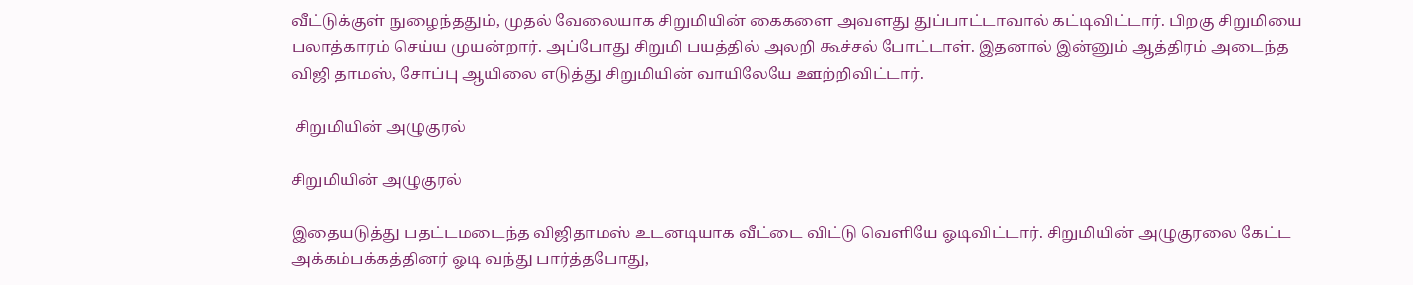வீட்டுக்குள் நுழைந்ததும், முதல் வேலையாக சிறுமியின் கைகளை அவளது துப்பாட்டாவால் கட்டிவிட்டார். பிறகு சிறுமியை பலாத்காரம் செய்ய முயன்றார். அப்போது சிறுமி பயத்தில் அலறி கூச்சல் போட்டாள். இதனால் இன்னும் ஆத்திரம் அடைந்த விஜி தாமஸ், சோப்பு ஆயிலை எடுத்து சிறுமியின் வாயிலேயே ஊற்றிவிட்டார்.

 சிறுமியின் அழுகுரல்

சிறுமியின் அழுகுரல்

இதையடுத்து பதட்டமடைந்த விஜிதாமஸ் உடனடியாக வீட்டை விட்டு வெளியே ஓடிவிட்டார். சிறுமியின் அழுகுரலை கேட்ட அக்கம்பக்கத்தினர் ஓடி வந்து பார்த்தபோது,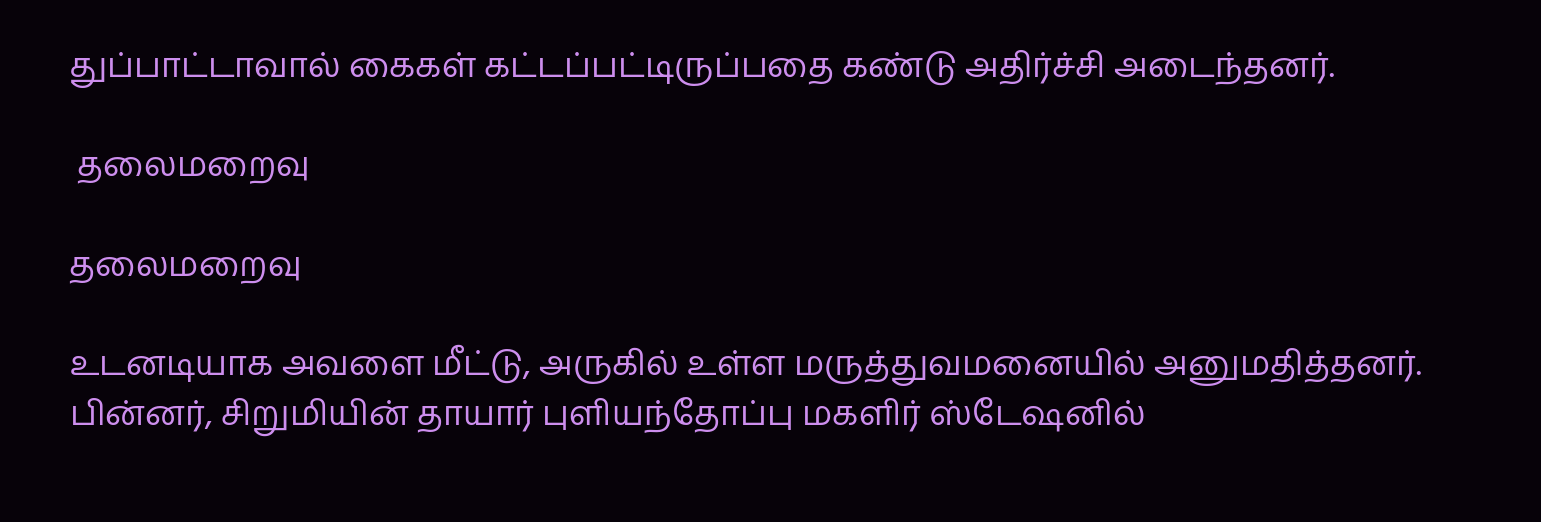துப்பாட்டாவால் கைகள் கட்டப்பட்டிருப்பதை கண்டு அதிர்ச்சி அடைந்தனர்.

 தலைமறைவு

தலைமறைவு

உடனடியாக அவளை மீட்டு, அருகில் உள்ள மருத்துவமனையில் அனுமதித்தனர். பின்னர், சிறுமியின் தாயார் புளியந்தோப்பு மகளிர் ஸ்டேஷனில்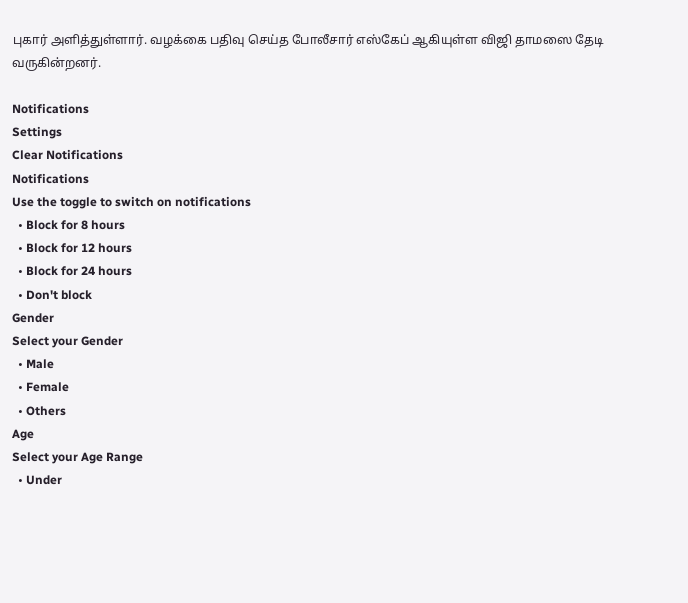புகார் அளித்துள்ளார். வழக்கை பதிவு செய்த போலீசார் எஸ்கேப் ஆகியுள்ள விஜி தாமஸை தேடி வருகின்றனர்.

Notifications
Settings
Clear Notifications
Notifications
Use the toggle to switch on notifications
  • Block for 8 hours
  • Block for 12 hours
  • Block for 24 hours
  • Don't block
Gender
Select your Gender
  • Male
  • Female
  • Others
Age
Select your Age Range
  • Under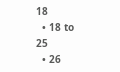18
  • 18 to 25
  • 26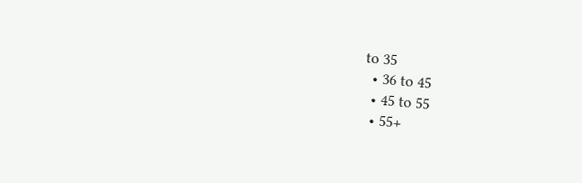to 35
  • 36 to 45
  • 45 to 55
  • 55+